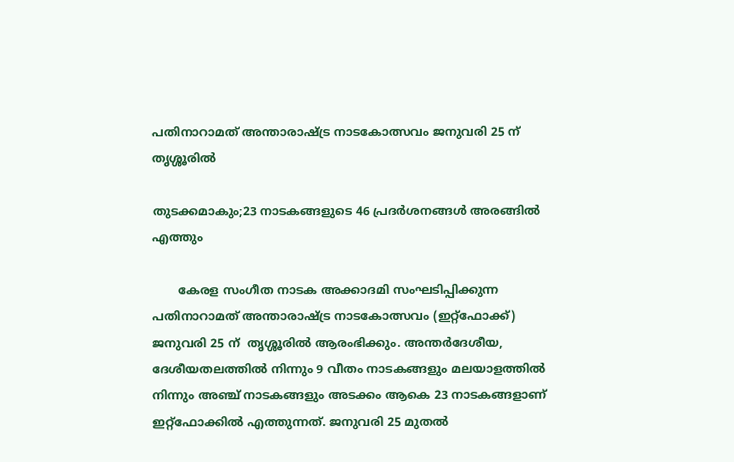പതിനാറാമത് അന്താരാഷ്ട്ര നാടകോത്സവം ജനുവരി 25 ന് തൃശ്ശൂരില്‍

തുടക്കമാകും;23 നാടകങ്ങളുടെ 46 പ്രദര്‍ശനങ്ങള്‍ അരങ്ങില്‍ എത്തും

       കേരള സംഗീത നാടക അക്കാദമി സംഘടിപ്പിക്കുന്ന പതിനാറാമത് അന്താരാഷ്ട്ര നാടകോത്സവം (ഇറ്റ്ഫോക്ക്) ജനുവരി 25 ന്  തൃശ്ശൂരില്‍ ആരംഭിക്കും. അന്തര്‍ദേശീയ, ദേശീയതലത്തില്‍ നിന്നും 9 വീതം നാടകങ്ങളും മലയാളത്തില്‍ നിന്നും അഞ്ച് നാടകങ്ങളും അടക്കം ആകെ 23 നാടകങ്ങളാണ് ഇറ്റ്ഫോക്കില്‍ എത്തുന്നത്. ജനുവരി 25 മുതല്‍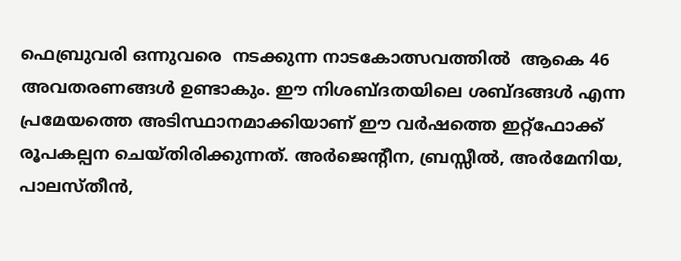ഫെബ്രുവരി ഒന്നുവരെ  നടക്കുന്ന നാടകോത്സവത്തില്‍  ആകെ 46 അവതരണങ്ങള്‍ ഉണ്ടാകും. ഈ നിശബ്ദതയിലെ ശബ്ദങ്ങള്‍ എന്ന പ്രമേയത്തെ അടിസ്ഥാനമാക്കിയാണ് ഈ വര്‍ഷത്തെ ഇറ്റ്ഫോക്ക് രൂപകല്പന ചെയ്തിരിക്കുന്നത്. അര്‍ജെന്റീന, ബ്രസ്സീല്‍, അര്‍മേനിയ, പാലസ്തീന്‍,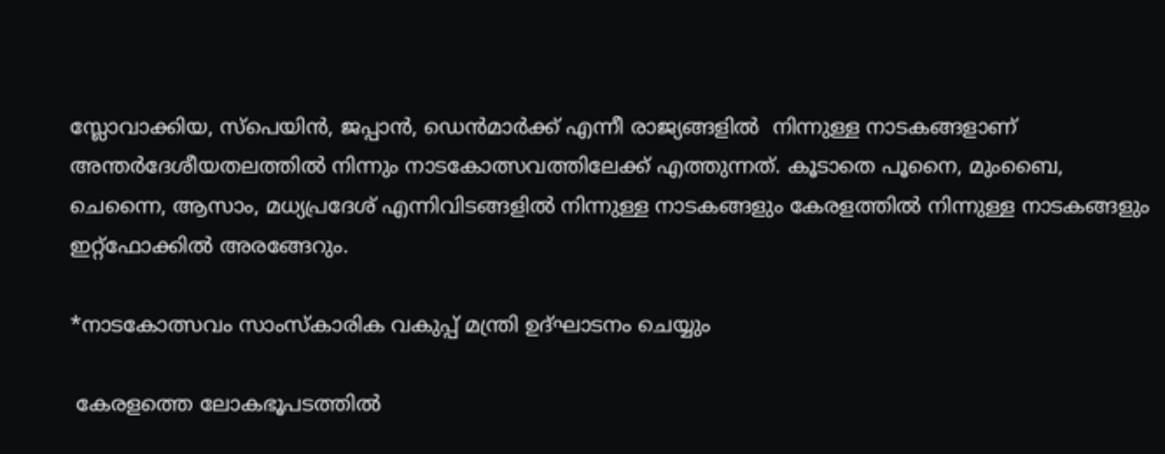സ്ലോവാക്കിയ, സ്പെയിന്‍, ജപ്പാന്‍, ഡെന്‍മാര്‍ക്ക് എന്നീ രാജ്യങ്ങളില്‍  നിന്നുള്ള നാടകങ്ങളാണ് അന്തര്‍ദേശീയതലത്തില്‍ നിന്നും നാടകോത്സവത്തിലേക്ക് എത്തുന്നത്. കൂടാതെ പൂനൈ, മുംബൈ, ചെന്നൈ, ആസാം, മധ്യപ്രദേശ് എന്നിവിടങ്ങളില്‍ നിന്നുള്ള നാടകങ്ങളും കേരളത്തില്‍ നിന്നുള്ള നാടകങ്ങളും ഇറ്റ്ഫോക്കില്‍ അരങ്ങേറും.

*നാടകോത്സവം സാംസ്‌കാരിക വകുപ്പ് മന്ത്രി ഉദ്ഘാടനം ചെയ്യും

 കേരളത്തെ ലോകഭൂപടത്തില്‍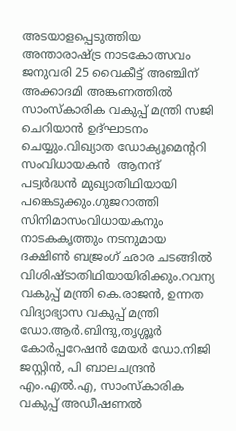അടയാളപ്പെടുത്തിയ  അന്താരാഷ്ട്ര നാടകോത്സവം ജനുവരി 25 വൈകീട്ട് അഞ്ചിന് അക്കാദമി അങ്കണത്തില്‍ സാംസ്‌കാരിക വകുപ്പ് മന്ത്രി സജി ചെറിയാന്‍ ഉദ്ഘാടനം ചെയ്യും.വിഖ്യാത ഡോക്യൂമെന്ററി സംവിധായകന്‍  ആനന്ദ് പട്വര്‍ദ്ധന്‍ മുഖ്യാതിഥിയായി പങ്കെടുക്കും.ഗുജറാത്തി സിനിമാസംവിധായകനും നാടകകൃത്തും നടനുമായ  ദക്ഷിണ്‍ ബജ്രംഗ് ഛാര ചടങ്ങില്‍ വിശിഷ്ടാതിഥിയായിരിക്കും.റവന്യ വകുപ്പ് മന്ത്രി കെ.രാജന്‍, ഉന്നത വിദ്യാഭ്യാസ വകുപ്പ് മന്ത്രി ഡോ.ആര്‍.ബിന്ദു,തൃശ്ശൂര്‍ കോര്‍പ്പറേഷന്‍ മേയര്‍ ഡോ.നിജി ജസ്റ്റിന്‍, പി ബാലചന്ദ്രന്‍ എം.എല്‍.എ, സാംസ്‌കാരിക വകുപ്പ് അഡീഷണല്‍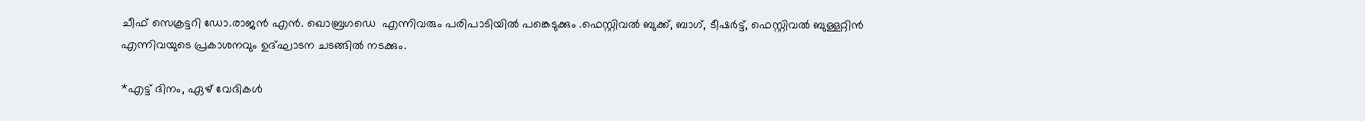ചീഫ് സെക്രട്ടറി ഡോ.രാജന്‍ എന്‍. ഖൊബ്രഗഡെ  എന്നിവരും പരിപാടിയില്‍ പങ്കെടുക്കും .ഫെസ്റ്റിവല്‍ ബുക്ക്, ബാഗ്, ടീഷര്‍ട്ട്, ഫെസ്റ്റിവല്‍ ബുള്ളറ്റിന്‍ എന്നിവയുടെ പ്രകാശനവും ഉദ്ഘാടന ചടങ്ങില്‍ നടക്കും.

*എട്ട് ദിനം, ഏഴ് വേദികള്‍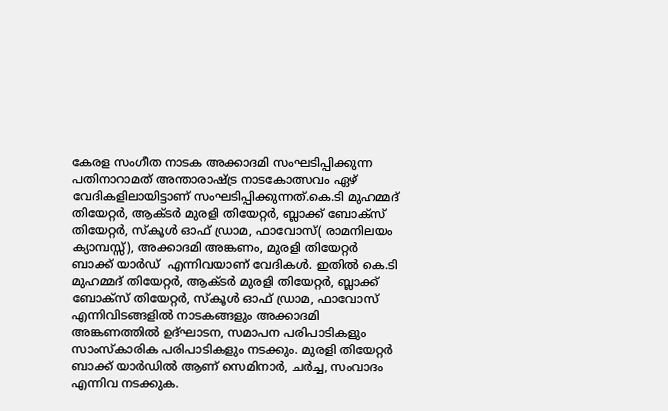കേരള സംഗീത നാടക അക്കാദമി സംഘടിപ്പിക്കുന്ന പതിനാറാമത് അന്താരാഷ്ട്ര നാടകോത്സവം ഏഴ് വേദികളിലായിട്ടാണ് സംഘടിപ്പിക്കുന്നത്.കെ.ടി മുഹമ്മദ് തിയേറ്റര്‍, ആക്ടര്‍ മുരളി തിയേറ്റര്‍, ബ്ലാക്ക് ബോക്സ് തിയേറ്റര്‍, സ്‌കൂള്‍ ഓഫ് ഡ്രാമ, ഫാവോസ്( രാമനിലയം ക്യാമ്പസ്സ്), അക്കാദമി അങ്കണം, മുരളി തിയേറ്റര്‍ ബാക്ക് യാര്‍ഡ്  എന്നിവയാണ് വേദികള്‍. ഇതില്‍ കെ.ടി മുഹമ്മദ് തിയേറ്റര്‍, ആക്ടര്‍ മുരളി തിയേറ്റര്‍, ബ്ലാക്ക് ബോക്സ് തിയേറ്റര്‍, സ്‌കൂള്‍ ഓഫ് ഡ്രാമ, ഫാവോസ് എന്നിവിടങ്ങളില്‍ നാടകങ്ങളും അക്കാദമി അങ്കണത്തില്‍ ഉദ്ഘാടന, സമാപന പരിപാടികളും  സാംസ്‌കാരിക പരിപാടികളും നടക്കും. മുരളി തിയേറ്റര്‍ ബാക്ക് യാര്‍ഡില്‍ ആണ് സെമിനാര്‍, ചര്‍ച്ച, സംവാദം എന്നിവ നടക്കുക.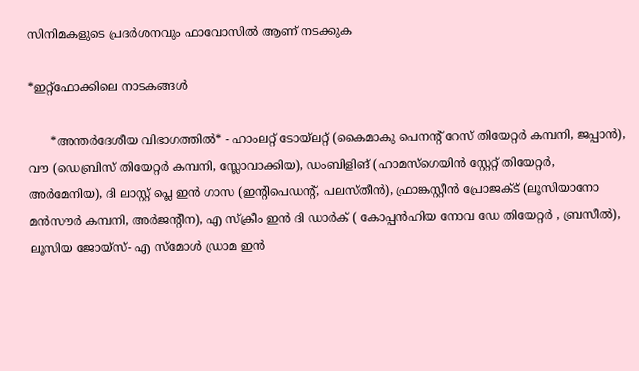സിനിമകളുടെ പ്രദര്‍ശനവും ഫാവോസില്‍ ആണ് നടക്കുക

*ഇറ്റ്ഫോക്കിലെ നാടകങ്ങള്‍

      *അന്തര്‍ദേശീയ വിഭാഗത്തില്‍* - ഹാംലറ്റ് ടോയ്ലറ്റ് (കൈമാകു പെനന്റ് റേസ് തിയേറ്റര്‍ കമ്പനി, ജപ്പാന്‍), വൗ (ഡെബ്രിസ് തിയേറ്റര്‍ കമ്പനി, സ്ലോവാക്കിയ), ഡംബിളിങ് (ഹാമസ്ഗെയിന്‍ സ്റ്റേറ്റ് തിയേറ്റര്‍, അര്‍മേനിയ), ദി ലാസ്റ്റ് പ്ലെ ഇന്‍ ഗാസ (ഇന്റിപെഡന്റ്, പലസ്തീന്‍), ഫ്രാങ്കസ്റ്റീന്‍ പ്രോജക്ട് (ലൂസിയാനോ മന്‍സൗര്‍ കമ്പനി, അര്‍ജന്റീന), എ സ്‌ക്രീം ഇന്‍ ദി ഡാര്‍ക് ( കോപ്പന്‍ഹിയ നോവ ഡേ തിയേറ്റര്‍ , ബ്രസീല്‍), ലൂസിയ ജോയ്സ്- എ സ്മോള്‍ ഡ്രാമ ഇന്‍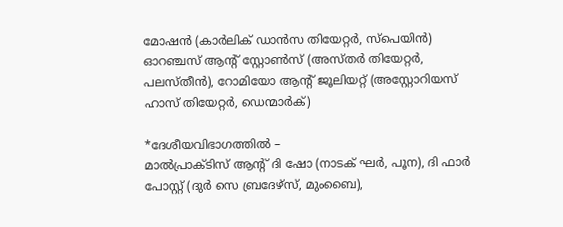മോഷന്‍ (കാര്‍ലിക് ഡാന്‍സ തിയേറ്റര്‍, സ്പെയിന്‍) ഓറഞ്ചസ് ആന്റ് സ്റ്റോണ്‍സ് (അസ്തര്‍ തിയേറ്റര്‍, പലസ്തീന്‍), റോമിയോ ആന്റ് ജൂലിയറ്റ് (അസ്റ്റോറിയസ് ഹാസ് തിയേറ്റര്‍, ഡെന്മാര്‍ക്)

*ദേശീയവിഭാഗത്തില്‍ –
മാല്‍പ്രാക്ടിസ് ആന്റ് ദി ഷോ (നാടക് ഘര്‍, പൂന), ദി ഫാര്‍ പോസ്റ്റ് (ദുര്‍ സെ ബ്രദേഴ്സ്, മുംബൈ),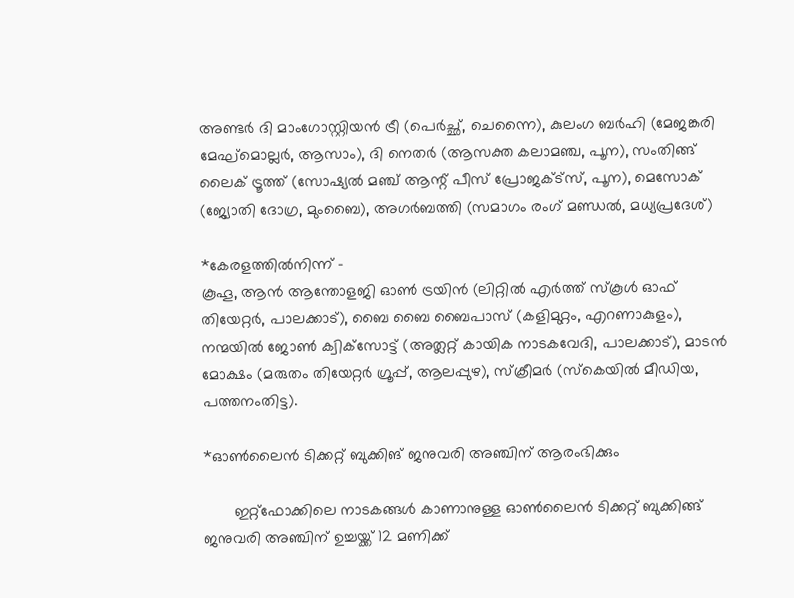അണ്ടര്‍ ദി മാംഗോസ്റ്റിയന്‍ ട്രീ (പെര്‍ച്ഛ്, ചെന്നൈ), കുലംഗ ബര്‍ഹി (മേജങ്കരി മേഘ്‌മൊല്ലര്‍, ആസാം), ദി നെതര്‍ (ആസക്ത കലാമഞ്ച, പൂന), സംതിങ്ങ് ലൈക് ട്രൂത്ത് (സോഷ്യല്‍ മഞ്ച് ആന്റ് പീസ് പ്രോജക്ട്‌സ്, പൂന), മെസോക് (ജ്യോതി ദോഗ്ര, മുംബൈ), അഗര്‍ബത്തി (സമാഗം രംഗ് മണ്ഡല്‍, മധ്യപ്രദേശ്)

*കേരളത്തില്‍നിന്ന് –
കൂഹൂ, ആന്‍ ആന്തോളജി ഓണ്‍ ട്രയിന്‍ (ലിറ്റില്‍ എര്‍ത്ത് സ്‌കൂള്‍ ഓഫ് തിയേറ്റര്‍, പാലക്കാട്), ബൈ ബൈ ബൈപാസ് (കളിമുറ്റം, എറണാകുളം), നന്മയില്‍ ജോണ്‍ ക്വിക്‌സോട്ട് (അത്ലറ്റ് കായിക നാടകവേദി, പാലക്കാട്), മാടന്‍ മോക്ഷം (മരുതം തിയേറ്റര്‍ ഗ്രൂപ്പ്, ആലപ്പുഴ), സ്‌ക്രീമര്‍ (സ്‌കെയില്‍ മീഡിയ, പത്തനംതിട്ട).

*ഓണ്‍ലൈന്‍ ടിക്കറ്റ് ബുക്കിങ് ജനുവരി അഞ്ചിന് ആരംഭിക്കും

       ഇറ്റ്ഫോക്കിലെ നാടകങ്ങള്‍ കാണാനുള്ള ഓണ്‍ലൈന്‍ ടിക്കറ്റ് ബുക്കിങ്ങ് ജനുവരി അഞ്ചിന് ഉച്ചയ്ക്ക് 12 മണിക്ക്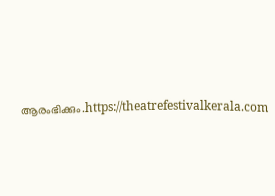ആരംഭിക്കും.https://theatrefestivalkerala.com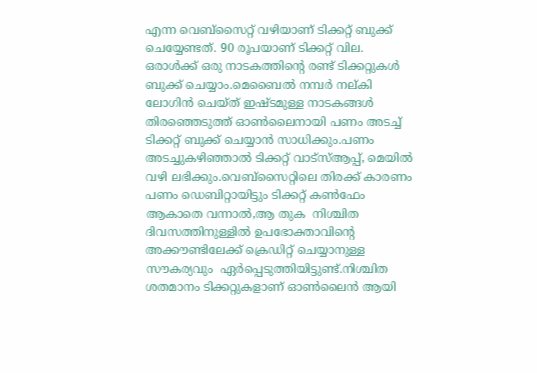എന്ന വെബ്സൈറ്റ് വഴിയാണ് ടിക്കറ്റ് ബുക്ക് ചെയ്യേണ്ടത്. 90 രൂപയാണ് ടിക്കറ്റ് വില. ഒരാള്‍ക്ക് ഒരു നാടകത്തിന്റെ രണ്ട് ടിക്കറ്റുകള്‍ ബുക്ക് ചെയ്യാം.മെബൈല്‍ നമ്പര്‍ നല്കി ലോഗിന്‍ ചെയ്ത് ഇഷ്ടമുള്ള നാടകങ്ങള്‍ തിരഞ്ഞെടുത്ത് ഓണ്‍ലൈനായി പണം അടച്ച് ടിക്കറ്റ് ബുക്ക് ചെയ്യാന്‍ സാധിക്കും.പണം അടച്ചുകഴിഞ്ഞാല്‍ ടിക്കറ്റ് വാട്സ്ആപ്പ്, മെയില്‍ വഴി ലഭിക്കും.വെബ്സൈറ്റിലെ തിരക്ക് കാരണം പണം ഡെബിറ്റായിട്ടും ടിക്കറ്റ് കണ്‍ഫേം ആകാതെ വന്നാല്‍,ആ തുക  നിശ്ചിത ദിവസത്തിനുള്ളില്‍ ഉപഭോക്താവിന്റെ അക്കൗണ്ടിലേക്ക് ക്രെഡിറ്റ് ചെയ്യാനുള്ള സൗകര്യവും  ഏര്‍പ്പെടുത്തിയിട്ടുണ്ട്.നിശ്ചിത ശതമാനം ടിക്കറ്റുകളാണ് ഓണ്‍ലൈന്‍ ആയി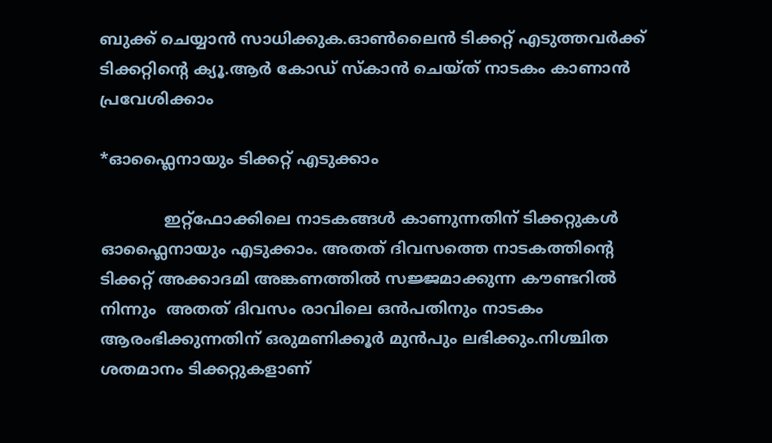ബുക്ക് ചെയ്യാന്‍ സാധിക്കുക.ഓണ്‍ലൈന്‍ ടിക്കറ്റ് എടുത്തവര്‍ക്ക് ടിക്കറ്റിന്റെ ക്യൂ.ആര്‍ കോഡ് സ്‌കാന്‍ ചെയ്ത് നാടകം കാണാന്‍ പ്രവേശിക്കാം

*ഓഫ്ലൈനായും ടിക്കറ്റ് എടുക്കാം

             ഇറ്റ്ഫോക്കിലെ നാടകങ്ങള്‍ കാണുന്നതിന് ടിക്കറ്റുകള്‍ ഓഫ്ലൈനായും എടുക്കാം. അതത് ദിവസത്തെ നാടകത്തിന്റെ ടിക്കറ്റ് അക്കാദമി അങ്കണത്തില്‍ സജ്ജമാക്കുന്ന കൗണ്ടറില്‍ നിന്നും  അതത് ദിവസം രാവിലെ ഒന്‍പതിനും നാടകം ആരംഭിക്കുന്നതിന് ഒരുമണിക്കൂര്‍ മുന്‍പും ലഭിക്കും.നിശ്ചിത ശതമാനം ടിക്കറ്റുകളാണ്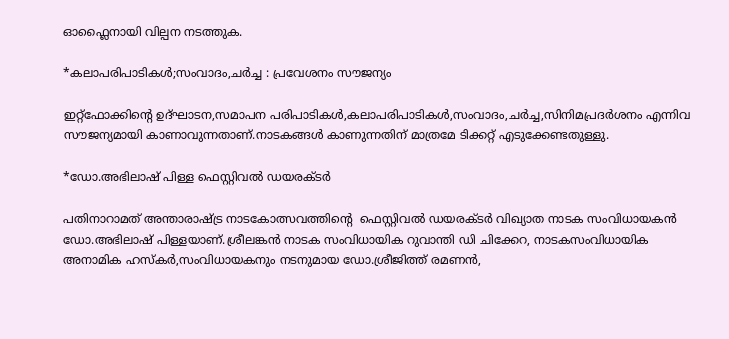ഓഫ്ലൈനായി വില്പന നടത്തുക.

*കലാപരിപാടികള്‍;സംവാദം,ചര്‍ച്ച : പ്രവേശനം സൗജന്യം

ഇറ്റ്ഫോക്കിന്റെ ഉദ്ഘാടന,സമാപന പരിപാടികള്‍,കലാപരിപാടികള്‍,സംവാദം,ചര്‍ച്ച,സിനിമപ്രദര്‍ശനം എന്നിവ സൗജന്യമായി കാണാവുന്നതാണ്.നാടകങ്ങള്‍ കാണുന്നതിന് മാത്രമേ ടിക്കറ്റ് എടുക്കേണ്ടതുള്ളു.

*ഡോ.അഭിലാഷ് പിള്ള ഫെസ്റ്റിവല്‍ ഡയരക്ടര്‍

പതിനാറാമത് അന്താരാഷ്ട്ര നാടകോത്സവത്തിന്റെ  ഫെസ്റ്റിവല്‍ ഡയരക്ടര്‍ വിഖ്യാത നാടക സംവിധായകന്‍ ഡോ.അഭിലാഷ് പിള്ളയാണ്.ശ്രീലങ്കന്‍ നാടക സംവിധായിക റുവാന്തി ഡി ചിക്കേറ, നാടകസംവിധായിക അനാമിക ഹസ്‌കര്‍,സംവിധായകനും നടനുമായ ഡോ.ശ്രീജിത്ത് രമണന്‍,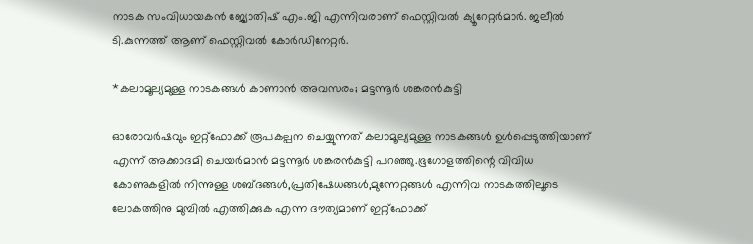നാടക സംവിധായകന്‍ ജ്യോതിഷ് എം.ജി എന്നിവരാണ് ഫെസ്റ്റിവല്‍ ക്യൂറേറ്റര്‍മാര്‍. ജലീല്‍ ടി.കുന്നത്ത് ആണ് ഫെസ്റ്റിവല്‍ കോര്‍ഡിനേറ്റര്‍.

*കലാമൂല്യമുള്ള നാടകങ്ങള്‍ കാണാന്‍ അവസരം; മട്ടന്നൂര്‍ ശങ്കരന്‍കുട്ടി

ഓരോവര്‍ഷവും ഇറ്റ്ഫോക്ക് രൂപകല്പന ചെയ്യുന്നത് കലാമൂല്യമുള്ള നാടകങ്ങള്‍ ഉള്‍പ്പെടുത്തിയാണ് എന്ന് അക്കാദമി ചെയര്‍മാന്‍ മട്ടന്നൂര്‍ ശങ്കരന്‍കുട്ടി പറഞ്ഞു.ഭൂഗോളത്തിന്റെ വിവിധ കോണുകളില്‍ നിന്നുള്ള ശബ്ദങ്ങള്‍,പ്രതിഷേധങ്ങള്‍,മുന്നേറ്റങ്ങള്‍ എന്നിവ നാടകത്തിലൂടെ ലോകത്തിനു മുമ്പില്‍ എത്തിക്കുക എന്ന ദൗത്യമാണ് ഇറ്റ്ഫോക്ക്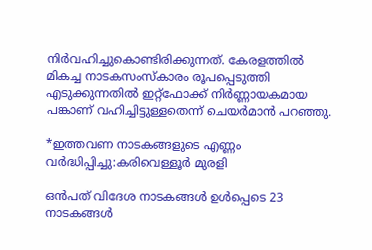നിര്‍വഹിച്ചുകൊണ്ടിരിക്കുന്നത്. കേരളത്തില്‍ മികച്ച നാടകസംസ്‌കാരം രൂപപ്പെടുത്തി എടുക്കുന്നതില്‍ ഇറ്റ്ഫോക്ക് നിര്‍ണ്ണായകമായ പങ്കാണ് വഹിച്ചിട്ടുള്ളതെന്ന് ചെയര്‍മാന്‍ പറഞ്ഞു.

*ഇത്തവണ നാടകങ്ങളുടെ എണ്ണം വര്‍ദ്ധിപ്പിച്ചു:കരിവെള്ളൂര്‍ മുരളി

ഒന്‍പത് വിദേശ നാടകങ്ങള്‍ ഉള്‍പ്പെടെ 23 നാടകങ്ങള്‍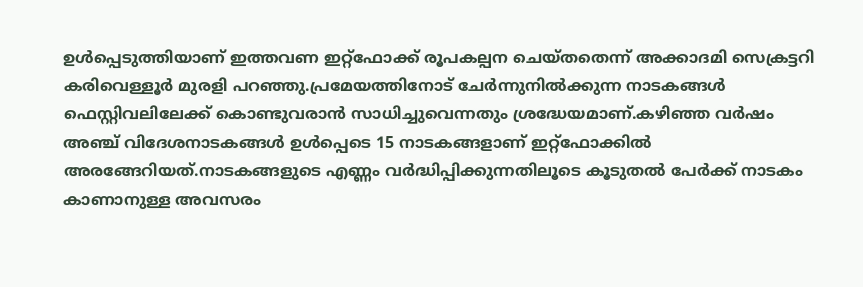ഉള്‍പ്പെടുത്തിയാണ് ഇത്തവണ ഇറ്റ്ഫോക്ക് രൂപകല്പന ചെയ്തതെന്ന് അക്കാദമി സെക്രട്ടറി കരിവെള്ളൂര്‍ മുരളി പറഞ്ഞു.പ്രമേയത്തിനോട് ചേര്‍ന്നുനില്‍ക്കുന്ന നാടകങ്ങള്‍ ഫെസ്റ്റിവലിലേക്ക് കൊണ്ടുവരാന്‍ സാധിച്ചുവെന്നതും ശ്രദ്ധേയമാണ്.കഴിഞ്ഞ വര്‍ഷം അഞ്ച് വിദേശനാടകങ്ങള്‍ ഉള്‍പ്പെടെ 15 നാടകങ്ങളാണ് ഇറ്റ്ഫോക്കില്‍ അരങ്ങേറിയത്.നാടകങ്ങളുടെ എണ്ണം വര്‍ദ്ധിപ്പിക്കുന്നതിലൂടെ കൂടുതല്‍ പേര്‍ക്ക് നാടകം കാണാനുള്ള അവസരം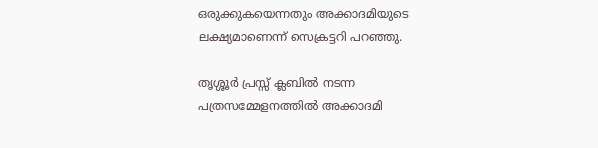ഒരുക്കുകയെന്നതും അക്കാദമിയുടെ ലക്ഷ്യമാണെന്ന് സെക്രട്ടറി പറഞ്ഞു.

തൃശ്ശൂര്‍ പ്രസ്സ് ക്ലബില്‍ നടന്ന പത്രസമ്മേളനത്തില്‍ അക്കാദമി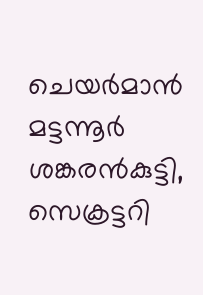ചെയര്‍മാന്‍ മട്ടന്നൂര്‍ ശങ്കരന്‍കുട്ടി, സെക്രട്ടറി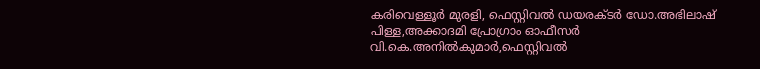കരിവെള്ളൂര്‍ മുരളി, ഫെസ്റ്റിവല്‍ ഡയരക്ടര്‍ ഡോ.അഭിലാഷ് പിള്ള,അക്കാദമി പ്രോഗ്രാം ഓഫീസര്‍ വി.കെ.അനില്‍കുമാര്‍,ഫെസ്റ്റിവല്‍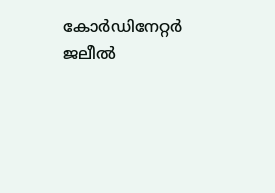കോര്‍ഡിനേറ്റര്‍ ജലീല്‍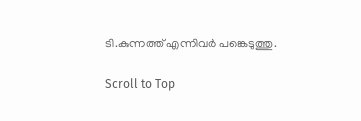ടി.കുന്നത്ത് എന്നിവര്‍ പങ്കെടുത്തു.

Scroll to Top